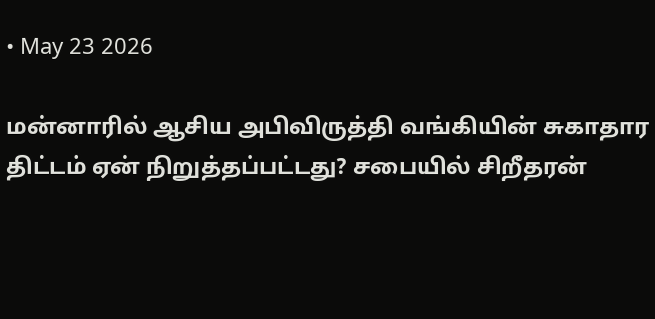• May 23 2026

மன்னாரில் ஆசிய அபிவிருத்தி வங்கியின் சுகாதார திட்டம் ஏன் நிறுத்தப்பட்டது? சபையில் சிறீதரன்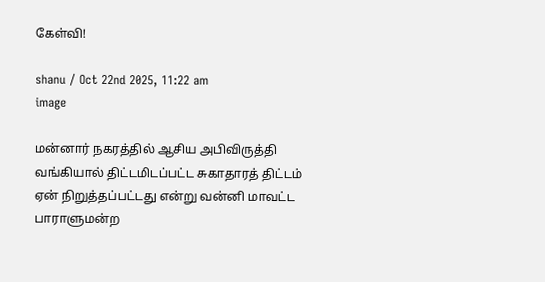கேள்வி!

shanu / Oct 22nd 2025, 11:22 am
image

மன்னார் நகரத்தில் ஆசிய அபிவிருத்தி வங்கியால் திட்டமிடப்பட்ட சுகாதாரத் திட்டம் ஏன் நிறுத்தப்பட்டது என்று வன்னி மாவட்ட பாராளுமன்ற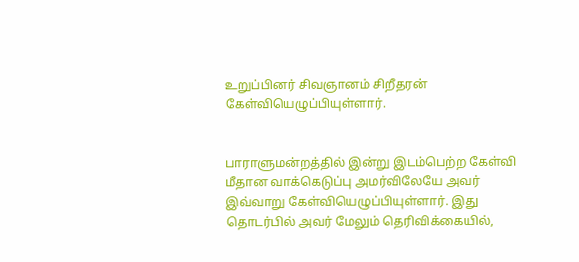உறுப்பினர் சிவஞானம் சிறீதரன் கேள்வியெழுப்பியுள்ளார்.


பாராளுமன்றத்தில் இன்று இடம்பெற்ற கேள்வி மீதான வாக்கெடுப்பு அமர்விலேயே அவர் இவ்வாறு கேள்வியெழுப்பியுள்ளார். இது தொடர்பில் அவர் மேலும் தெரிவிக்கையில்,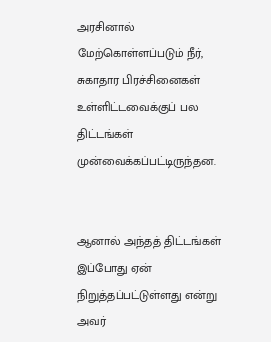அரசினால் மேற்கொள்ளப்படும் நீர், சுகாதார பிரச்சினைகள் உள்ளிட்டவைக்குப் பல திட்டங்கள் முன்வைக்கப்பட்டிருந்தன.


ஆனால் அந்தத் திட்டங்கள் இப்போது ஏன் நிறுத்தப்பட்டுள்ளது என்று அவர்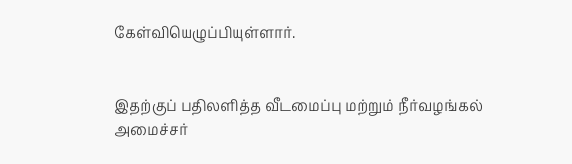கேள்வியெழுப்பியுள்ளார்.


இதற்குப் பதிலளித்த வீடமைப்பு மற்றும் நீர்வழங்கல் அமைச்சர்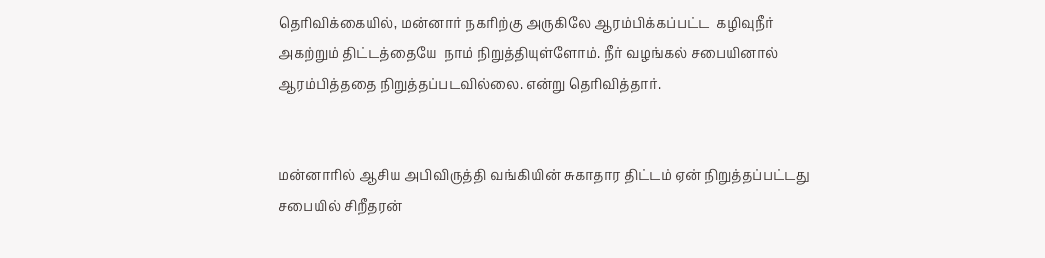தெரிவிக்கையில், மன்னார் நகரிற்கு அருகிலே ஆரம்பிக்கப்பட்ட  கழிவுநீர் அகற்றும் திட்டத்தையே  நாம் நிறுத்தியுள்ளோம். நீர் வழங்கல் சபையினால் ஆரம்பித்ததை நிறுத்தப்படவில்லை. என்று தெரிவித்தார்.


மன்னாரில் ஆசிய அபிவிருத்தி வங்கியின் சுகாதார திட்டம் ஏன் நிறுத்தப்பட்டது சபையில் சிறீதரன்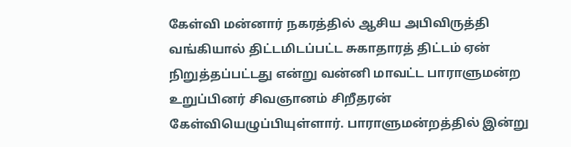கேள்வி மன்னார் நகரத்தில் ஆசிய அபிவிருத்தி வங்கியால் திட்டமிடப்பட்ட சுகாதாரத் திட்டம் ஏன் நிறுத்தப்பட்டது என்று வன்னி மாவட்ட பாராளுமன்ற உறுப்பினர் சிவஞானம் சிறீதரன் கேள்வியெழுப்பியுள்ளார். பாராளுமன்றத்தில் இன்று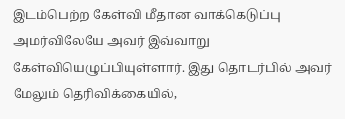இடம்பெற்ற கேள்வி மீதான வாக்கெடுப்பு அமர்விலேயே அவர் இவ்வாறு கேள்வியெழுப்பியுள்ளார். இது தொடர்பில் அவர் மேலும் தெரிவிக்கையில்,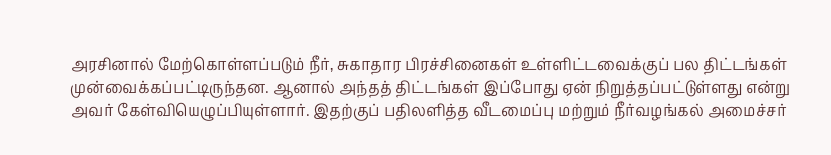அரசினால் மேற்கொள்ளப்படும் நீர், சுகாதார பிரச்சினைகள் உள்ளிட்டவைக்குப் பல திட்டங்கள் முன்வைக்கப்பட்டிருந்தன. ஆனால் அந்தத் திட்டங்கள் இப்போது ஏன் நிறுத்தப்பட்டுள்ளது என்று அவர் கேள்வியெழுப்பியுள்ளார். இதற்குப் பதிலளித்த வீடமைப்பு மற்றும் நீர்வழங்கல் அமைச்சர்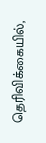தெரிவிக்கையில்,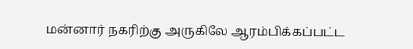மன்னார் நகரிற்கு அருகிலே ஆரம்பிக்கப்பட்ட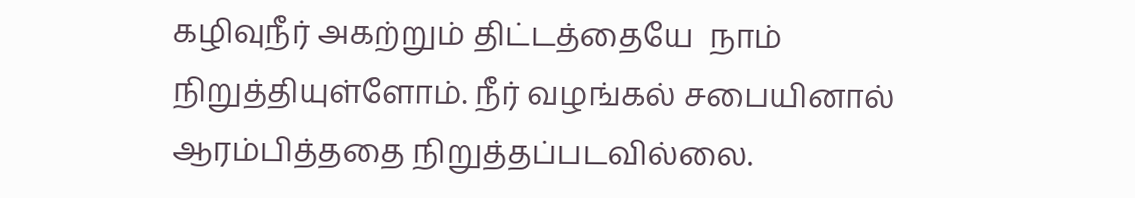கழிவுநீர் அகற்றும் திட்டத்தையே  நாம் நிறுத்தியுள்ளோம். நீர் வழங்கல் சபையினால் ஆரம்பித்ததை நிறுத்தப்படவில்லை.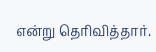என்று தெரிவித்தார்.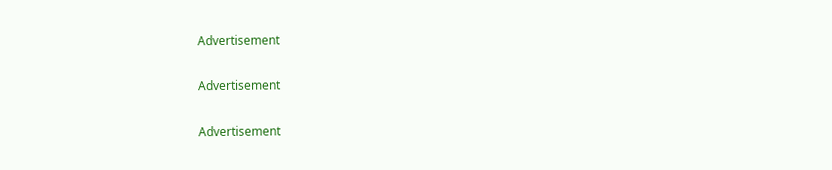Advertisement

Advertisement

Advertisement